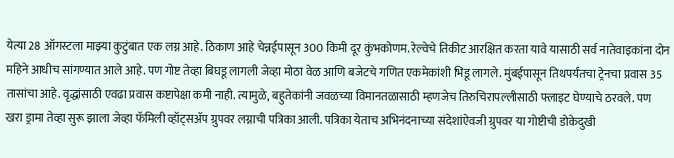येत्या 28 ऑगस्टला माझ्या कुटुंबात एक लग्न आहे. ठिकाण आहे चेन्नईपासून 300 किमी दूर कुंभकोणम. रेल्वेचे तिकीट आरक्षित करता यावे यासाठी सर्व नातेवाइकांना दोन महिने आधीच सांगण्यात आले आहे. पण गोष्ट तेव्हा बिघडू लागली जेव्हा मोठा वेळ आणि बजेटचे गणित एकमेकांशी भिडू लागले. मुंबईपासून तिथपर्यंतचा ट्रेनचा प्रवास 35 तासांचा आहे. वृद्धांसाठी एवढा प्रवास कष्टापेक्षा कमी नाही. त्यामुळे, बहुतेकांनी जवळच्या विमानतळासाठी म्हणजेच तिरुचिरापल्लीसाठी फ्लाइट घेण्याचे ठरवले. पण खरा ड्रामा तेव्हा सुरू झाला जेव्हा फॅमिली व्हॉट्सॲप ग्रुपवर लग्नाची पत्रिका आली. पत्रिका येताच अभिनंदनाच्या संदेशांऐवजी ग्रुपवर या गोष्टीची डोकेदुखी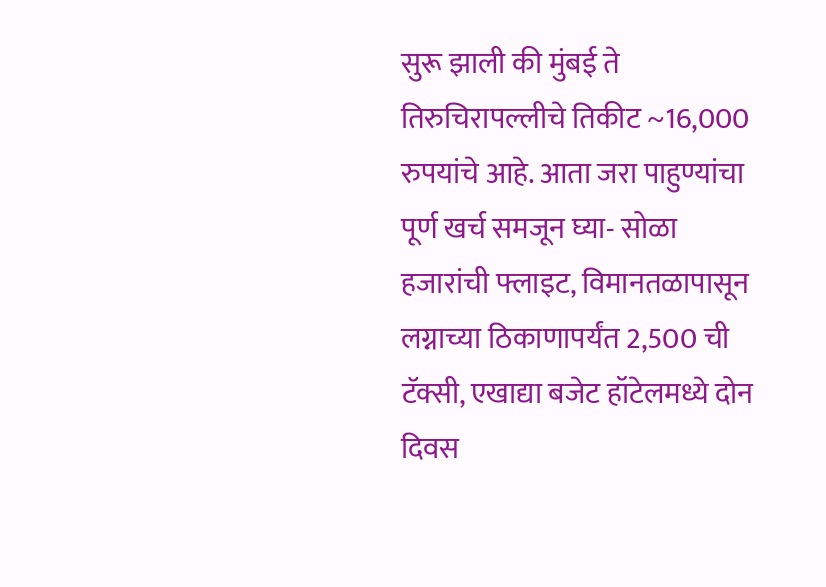सुरू झाली की मुंबई ते तिरुचिरापल्लीचे तिकीट ~16,000 रुपयांचे आहे. आता जरा पाहुण्यांचा पूर्ण खर्च समजून घ्या- सोळा हजारांची फ्लाइट, विमानतळापासून लग्नाच्या ठिकाणापर्यंत 2,500 ची टॅक्सी, एखाद्या बजेट हॉटेलमध्ये दोन दिवस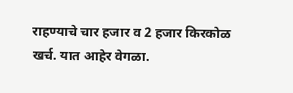राहण्याचे चार हजार व 2 हजार किरकोळ खर्च. यात आहेर वेगळा.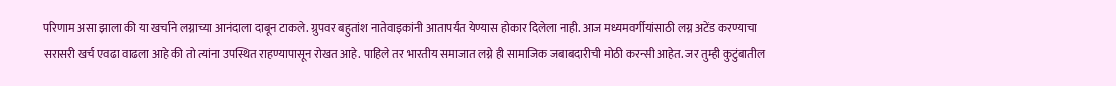परिणाम असा झाला की या खर्चाने लग्नाच्या आनंदाला दाबून टाकले. ग्रुपवर बहुतांश नातेवाइकांनी आतापर्यंत येण्यास होकार दिलेला नाही. आज मध्यमवर्गीयांसाठी लग्न अटेंड करण्याचा सरासरी खर्च एवढा वाढला आहे की तो त्यांना उपस्थित राहण्यापासून रोखत आहे. पाहिले तर भारतीय समाजात लग्ने ही सामाजिक जबाबदारीची मोठी करन्सी आहेत. जर तुम्ही कुटुंबातील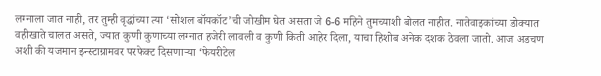लग्नाला जात नाही, तर तुम्ही वृद्धांच्या त्या ‘सोशल बॉयकॉट’ची जोखीम घेत असता जे 6-6 महिने तुमच्याशी बोलत नाहीत. नातेवाइकांच्या डोक्यात वहीखाते चालत असते, ज्यात कुणी कुणाच्या लग्नात हजेरी लावली व कुणी किती आहेर दिला, याचा हिशोब अनेक दशक ठेवला जातो. आज अडचण अशी की यजमान इन्स्टाग्रामवर परफेक्ट दिसणाऱ्या ‘फेयरीटेल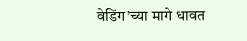वेडिंग’च्या मागे धावत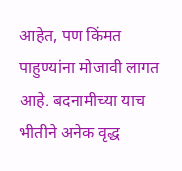आहेत, पण किंमत पाहुण्यांना मोजावी लागत आहे. बदनामीच्या याच भीतीने अनेक वृद्ध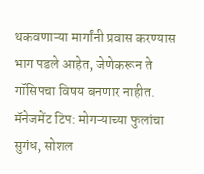थकवणाऱ्या मार्गांनी प्रवास करण्यास भाग पडले आहेत, जेणेकरून ते गॉसिपचा विषय बनणार नाहीत. मॅनेजमेंट टिप: मोगऱ्याच्या फुलांचा सुगंध, सोशल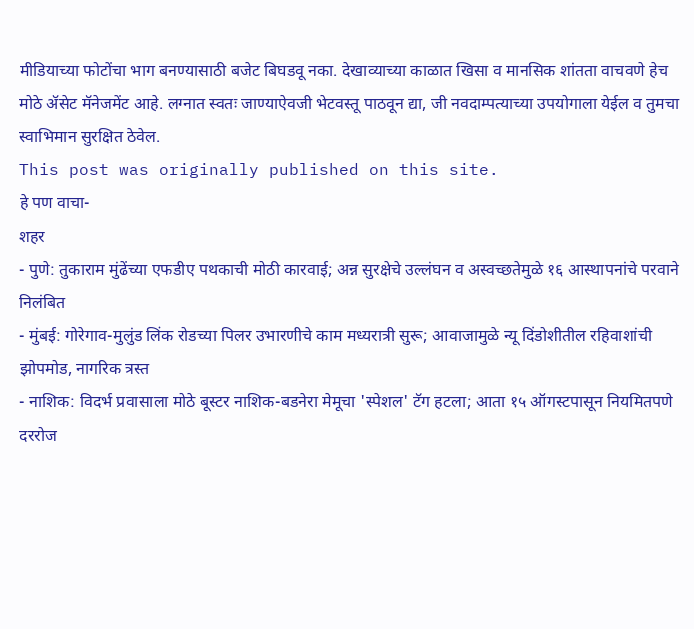मीडियाच्या फोटोंचा भाग बनण्यासाठी बजेट बिघडवू नका. देखाव्याच्या काळात खिसा व मानसिक शांतता वाचवणे हेच मोठे ॲसेट मॅनेजमेंट आहे. लग्नात स्वतः जाण्याऐवजी भेटवस्तू पाठवून द्या, जी नवदाम्पत्याच्या उपयोगाला येईल व तुमचा स्वाभिमान सुरक्षित ठेवेल.
This post was originally published on this site.
हे पण वाचा-
शहर
- पुणे: तुकाराम मुंढेंच्या एफडीए पथकाची मोठी कारवाई; अन्न सुरक्षेचे उल्लंघन व अस्वच्छतेमुळे १६ आस्थापनांचे परवाने निलंबित
- मुंबई: गोरेगाव-मुलुंड लिंक रोडच्या पिलर उभारणीचे काम मध्यरात्री सुरू; आवाजामुळे न्यू दिंडोशीतील रहिवाशांची झोपमोड, नागरिक त्रस्त
- नाशिक: विदर्भ प्रवासाला मोठे बूस्टर नाशिक-बडनेरा मेमूचा 'स्पेशल' टॅग हटला; आता १५ ऑगस्टपासून नियमितपणे दररोज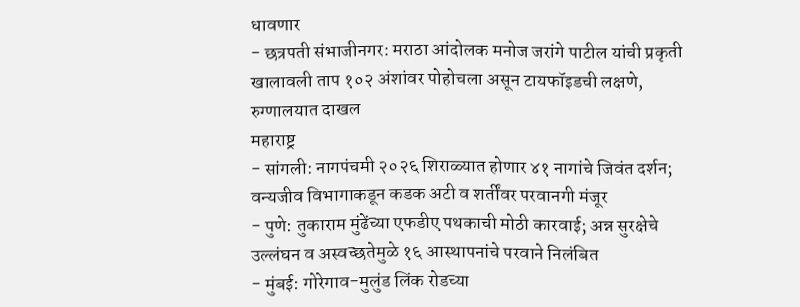धावणार
- छत्रपती संभाजीनगर: मराठा आंदोलक मनोज जरांगे पाटील यांची प्रकृती खालावली ताप १०२ अंशांवर पोहोचला असून टायफॉइडची लक्षणे, रुग्णालयात दाखल
महाराष्ट्र
- सांगली: नागपंचमी २०२६ शिराळ्यात होणार ४१ नागांचे जिवंत दर्शन; वन्यजीव विभागाकडून कडक अटी व शर्तींवर परवानगी मंजूर
- पुणे: तुकाराम मुंढेंच्या एफडीए पथकाची मोठी कारवाई; अन्न सुरक्षेचे उल्लंघन व अस्वच्छतेमुळे १६ आस्थापनांचे परवाने निलंबित
- मुंबई: गोरेगाव-मुलुंड लिंक रोडच्या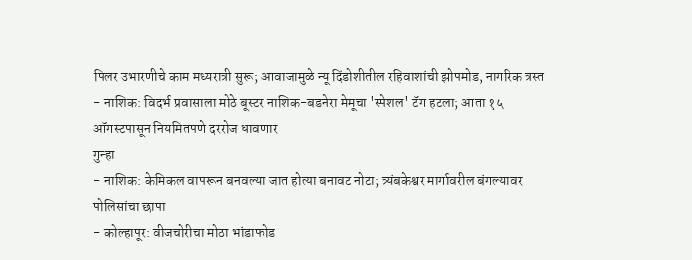पिलर उभारणीचे काम मध्यरात्री सुरू; आवाजामुळे न्यू दिंडोशीतील रहिवाशांची झोपमोड, नागरिक त्रस्त
- नाशिक: विदर्भ प्रवासाला मोठे बूस्टर नाशिक-बडनेरा मेमूचा 'स्पेशल' टॅग हटला; आता १५ ऑगस्टपासून नियमितपणे दररोज धावणार
गुन्हा
- नाशिक: केमिकल वापरून बनवल्या जात होत्या बनावट नोटा; त्र्यंबकेश्वर मार्गावरील बंगल्यावर पोलिसांचा छापा
- कोल्हापूर: वीजचोरीचा मोठा भांडाफोड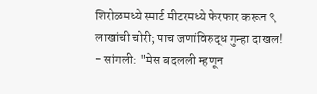शिरोळमध्ये स्मार्ट मीटरमध्ये फेरफार करून ९ लाखांची चोरी; पाच जणांविरुद्ध गुन्हा दाखल!
- सांगली: "मेस बदलली म्हणून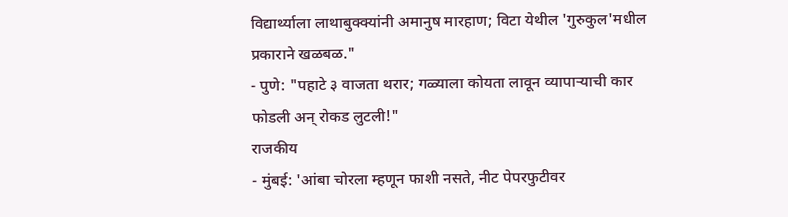विद्यार्थ्याला लाथाबुक्क्यांनी अमानुष मारहाण; विटा येथील 'गुरुकुल'मधील प्रकाराने खळबळ."
- पुणे: "पहाटे ३ वाजता थरार; गळ्याला कोयता लावून व्यापाऱ्याची कार फोडली अन् रोकड लुटली!"
राजकीय
- मुंबई: 'आंबा चोरला म्हणून फाशी नसते, नीट पेपरफुटीवर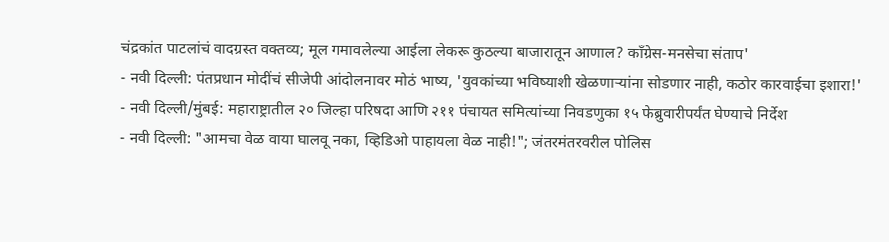चंद्रकांत पाटलांचं वादग्रस्त वक्तव्य; मूल गमावलेल्या आईला लेकरू कुठल्या बाजारातून आणाल? काँग्रेस-मनसेचा संताप'
- नवी दिल्ली: पंतप्रधान मोदींचं सीजेपी आंदोलनावर मोठं भाष्य, 'युवकांच्या भविष्याशी खेळणाऱ्यांना सोडणार नाही, कठोर कारवाईचा इशारा!'
- नवी दिल्ली/मुंबई: महाराष्ट्रातील २० जिल्हा परिषदा आणि २११ पंचायत समित्यांच्या निवडणुका १५ फेब्रुवारीपर्यंत घेण्याचे निर्देश
- नवी दिल्ली: "आमचा वेळ वाया घालवू नका, व्हिडिओ पाहायला वेळ नाही!"; जंतरमंतरवरील पोलिस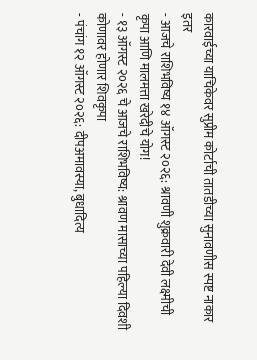कारवाईच्या याचिकेवर सुप्रीम कोर्टाची तातडीच्या सुनावणीस स्पष्ट नाकार
इतर
- आजचे राशिभविष्य १४ ऑगस्ट २०२६: श्रावणी शुक्रवारी देवी लक्ष्मीची कृपा आणि मालमत्ता खरेदीचे योग!
- १३ ऑगस्ट २०२६ चे आजचे राशिभविष्य: श्रावण मासाच्या पहिल्या दिवशी कोणावर होणार शिवकृपा
- पंचांग १२ ऑगस्ट २०२६: दीपअमावस्या, बुधादित्य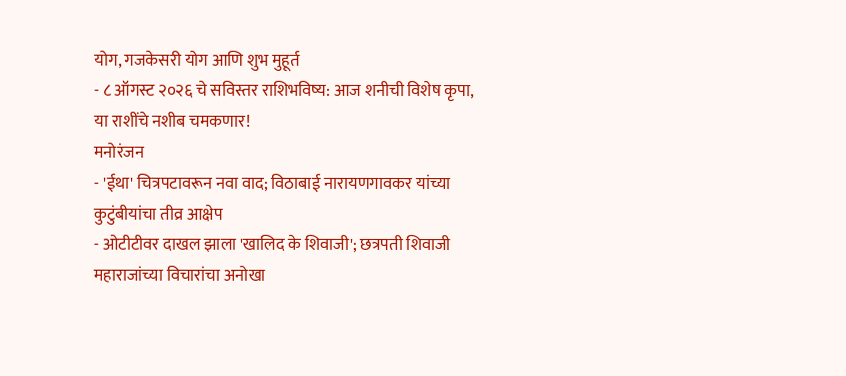योग, गजकेसरी योग आणि शुभ मुहूर्त
- ८ ऑगस्ट २०२६ चे सविस्तर राशिभविष्य: आज शनीची विशेष कृपा, या राशींचे नशीब चमकणार!
मनोरंजन
- 'ईथा' चित्रपटावरून नवा वाद; विठाबाई नारायणगावकर यांच्या कुटुंबीयांचा तीव्र आक्षेप
- ओटीटीवर दाखल झाला 'खालिद के शिवाजी'; छत्रपती शिवाजी महाराजांच्या विचारांचा अनोखा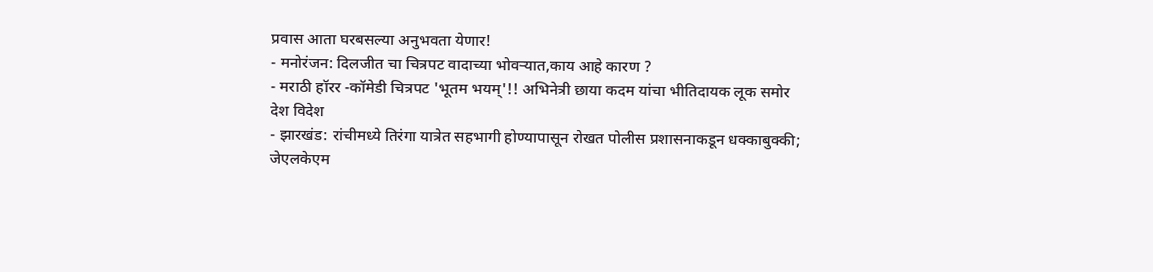प्रवास आता घरबसल्या अनुभवता येणार!
- मनोरंजन: दिलजीत चा चित्रपट वादाच्या भोवऱ्यात,काय आहे कारण ?
- मराठी हॉरर -कॉमेडी चित्रपट 'भूतम भयम्'!! अभिनेत्री छाया कदम यांचा भीतिदायक लूक समोर
देश विदेश
- झारखंड: रांचीमध्ये तिरंगा यात्रेत सहभागी होण्यापासून रोखत पोलीस प्रशासनाकडून धक्काबुक्की; जेएलकेएम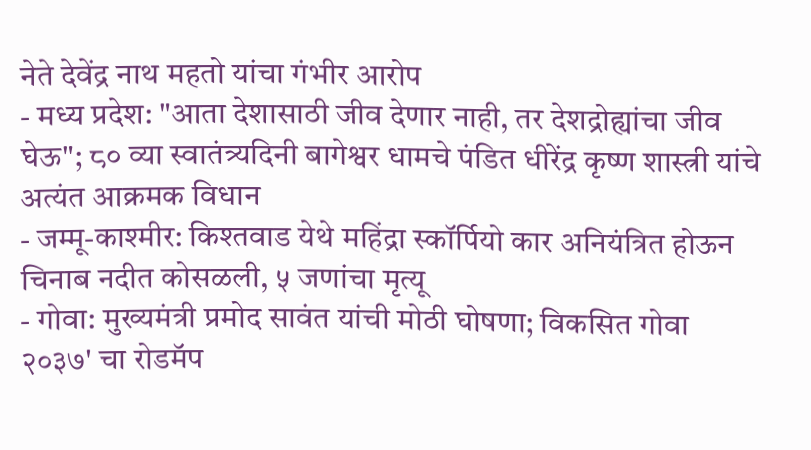नेते देवेंद्र नाथ महतो यांचा गंभीर आरोप
- मध्य प्रदेश: "आता देशासाठी जीव देणार नाही, तर देशद्रोह्यांचा जीव घेऊ"; ८० व्या स्वातंत्र्यदिनी बागेश्वर धामचे पंडित धीरेंद्र कृष्ण शास्त्री यांचे अत्यंत आक्रमक विधान
- जम्मू-काश्मीर: किश्तवाड येथे महिंद्रा स्कॉर्पियो कार अनियंत्रित होऊन चिनाब नदीत कोसळली, ५ जणांचा मृत्यू
- गोवा: मुख्यमंत्री प्रमोद सावंत यांची मोठी घोषणा; विकसित गोवा २०३७' चा रोडमॅप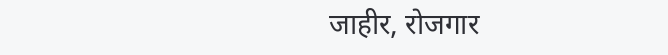जाहीर, रोजगार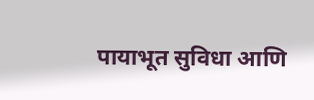पायाभूत सुविधा आणि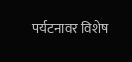पर्यटनावर विशेष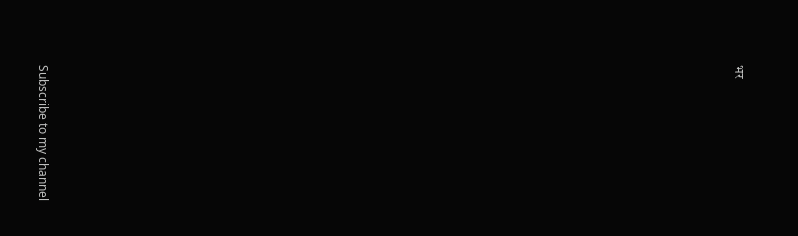भर


























Subscribe to my channel